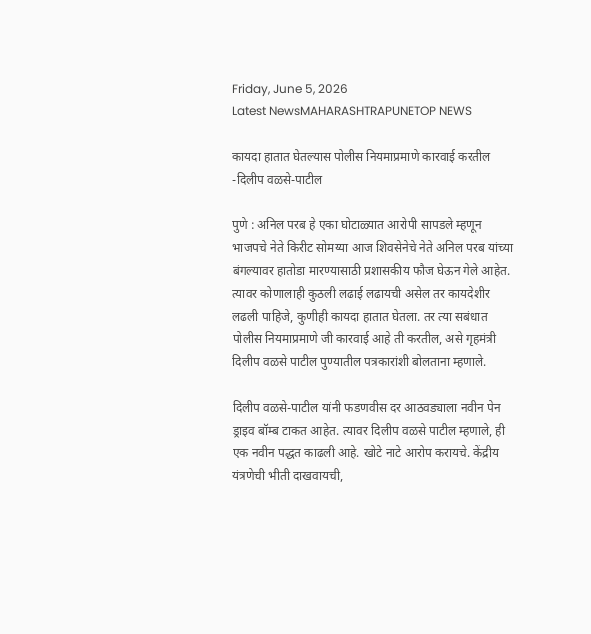Friday, June 5, 2026
Latest NewsMAHARASHTRAPUNETOP NEWS

कायदा हातात घेतल्यास पोलीस नियमाप्रमाणे कारवाई करतील -दिलीप वळसे-पाटील

पुणे : अनिल परब हे एका घोटाळ्यात आरोपी सापडले म्हणून भाजपचे नेते किरीट सोमय्या आज शिवसेनेचे नेते अनिल परब यांच्या बंगल्यावर हातोडा मारण्यासाठी प्रशासकीय फौज घेऊन गेले आहेत. त्यावर कोणालाही कुठली लढाई लढायची असेल तर कायदेशीर लढली पाहिजे, कुणीही कायदा हातात घेतला. तर त्या सबंधात पोलीस नियमाप्रमाणे जी कारवाई आहे ती करतील, असे गृहमंत्री दिलीप वळसे पाटील पुण्यातील पत्रकारांशी बोलताना म्हणाले.

दिलीप वळसे-पाटील यांनी फडणवीस दर आठवड्याला नवीन पेन ड्राइव बॉम्ब टाकत आहेत. त्यावर दिलीप वळसे पाटील म्हणाले, ही एक नवीन पद्धत काढली आहे. खोटे नाटे आरोप करायचे. केंद्रीय यंत्रणेची भीती दाखवायची,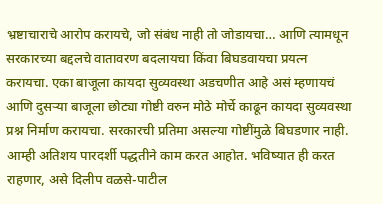भ्रष्टाचाराचे आरोप करायचे, जो संबंध नाही तो जोडायचा… आणि त्यामधून सरकारच्या बद्दलचे वातावरण बदलायचा किंवा बिघडवायचा प्रयत्न करायचा. एका बाजूला कायदा सुव्यवस्था अडचणीत आहे असं म्हणायचं आणि दुसऱ्या बाजूला छोट्या गोष्टी वरुन मोठे मोर्चे काढून कायदा सुव्यवस्था प्रश्न निर्माण करायचा. सरकारची प्रतिमा असल्या गोष्टींमुळे बिघडणार नाही. आम्ही अतिशय पारदर्शी पद्धतीने काम करत आहोत. भविष्यात ही करत राहणार, असे दिलीप वळसे-पाटील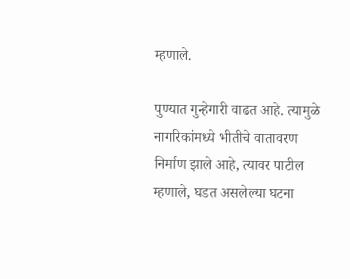म्हणाले.

पुण्यात गुन्हेगारी वाढत आहे. त्यामुळे नागरिकांमध्ये भीतीचे वातावरण निर्माण झाले आहे, त्यावर पाटील म्हणाले, घडत असलेल्या घटना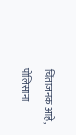चिंताजनक आहे, पोलिसाना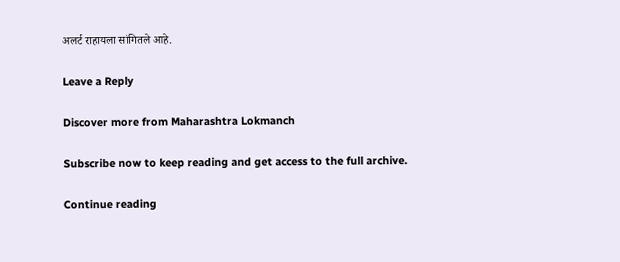अलर्ट राहायला सांगितले आहे.

Leave a Reply

Discover more from Maharashtra Lokmanch

Subscribe now to keep reading and get access to the full archive.

Continue reading